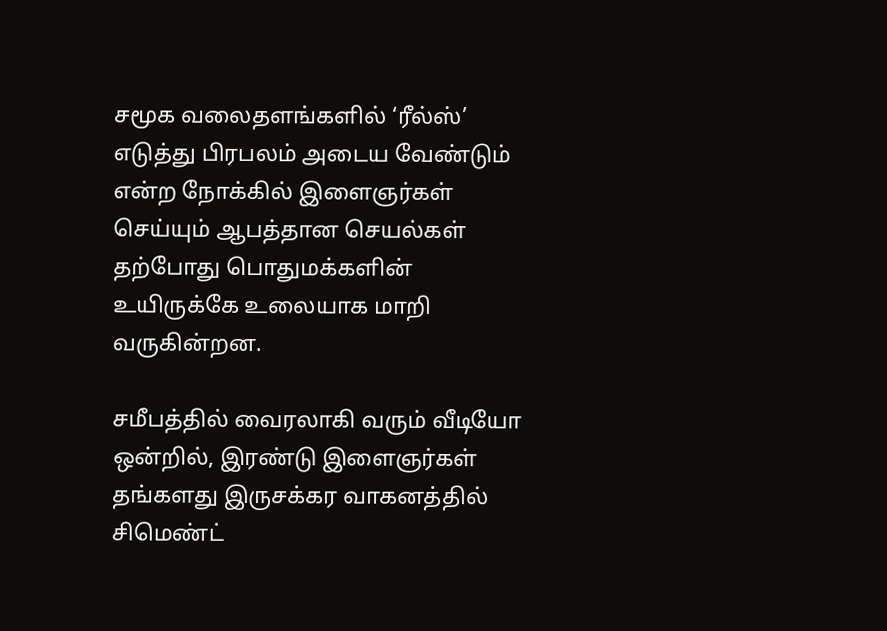சமூக வலைதளங்களில் ‘ரீல்ஸ்’ எடுத்து பிரபலம் அடைய வேண்டும் என்ற நோக்கில் இளைஞர்கள் செய்யும் ஆபத்தான செயல்கள் தற்போது பொதுமக்களின் உயிருக்கே உலையாக மாறி வருகின்றன.

சமீபத்தில் வைரலாகி வரும் வீடியோ ஒன்றில், இரண்டு இளைஞர்கள் தங்களது இருசக்கர வாகனத்தில் சிமெண்ட்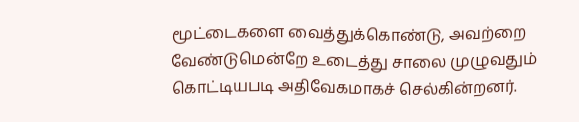மூட்டைகளை வைத்துக்கொண்டு, அவற்றை வேண்டுமென்றே உடைத்து சாலை முழுவதும் கொட்டியபடி அதிவேகமாகச் செல்கின்றனர்.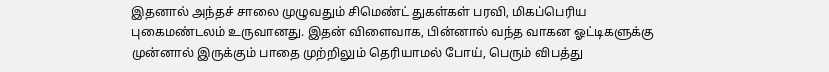இதனால் அந்தச் சாலை முழுவதும் சிமெண்ட் துகள்கள் பரவி, மிகப்பெரிய புகைமண்டலம் உருவானது. இதன் விளைவாக, பின்னால் வந்த வாகன ஓட்டிகளுக்கு முன்னால் இருக்கும் பாதை முற்றிலும் தெரியாமல் போய், பெரும் விபத்து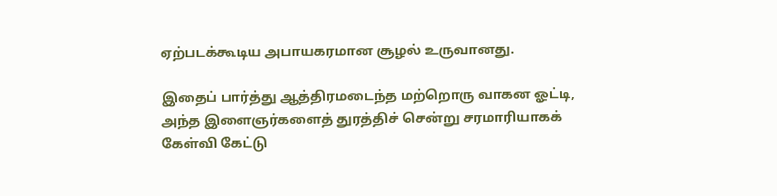ஏற்படக்கூடிய அபாயகரமான சூழல் உருவானது.

இதைப் பார்த்து ஆத்திரமடைந்த மற்றொரு வாகன ஓட்டி, அந்த இளைஞர்களைத் துரத்திச் சென்று சரமாரியாகக் கேள்வி கேட்டு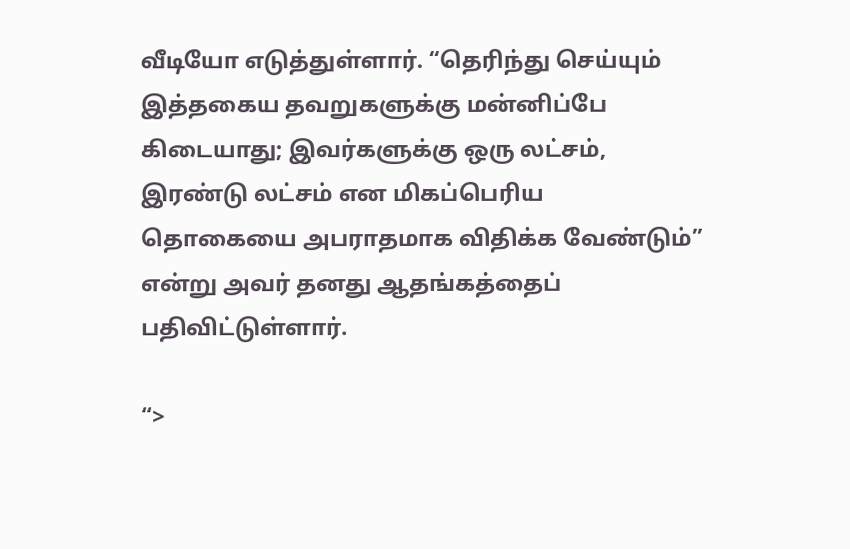வீடியோ எடுத்துள்ளார். “தெரிந்து செய்யும் இத்தகைய தவறுகளுக்கு மன்னிப்பே கிடையாது; இவர்களுக்கு ஒரு லட்சம், இரண்டு லட்சம் என மிகப்பெரிய தொகையை அபராதமாக விதிக்க வேண்டும்” என்று அவர் தனது ஆதங்கத்தைப் பதிவிட்டுள்ளார்.

“>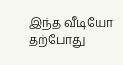இந்த வீடியோ தற்போது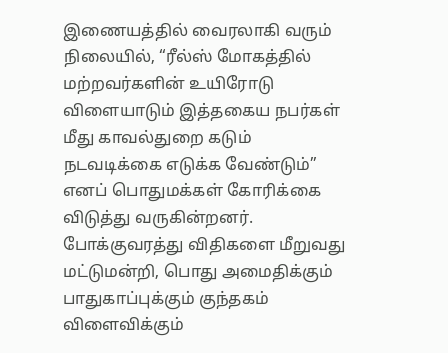இணையத்தில் வைரலாகி வரும் நிலையில், “ரீல்ஸ் மோகத்தில் மற்றவர்களின் உயிரோடு விளையாடும் இத்தகைய நபர்கள் மீது காவல்துறை கடும் நடவடிக்கை எடுக்க வேண்டும்” எனப் பொதுமக்கள் கோரிக்கை விடுத்து வருகின்றனர். போக்குவரத்து விதிகளை மீறுவது மட்டுமன்றி, பொது அமைதிக்கும் பாதுகாப்புக்கும் குந்தகம் விளைவிக்கும்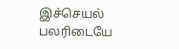இச்செயல் பலரிடையே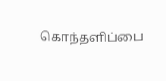கொந்தளிப்பை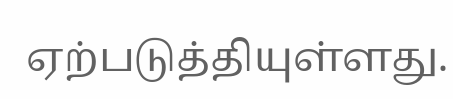ஏற்படுத்தியுள்ளது.